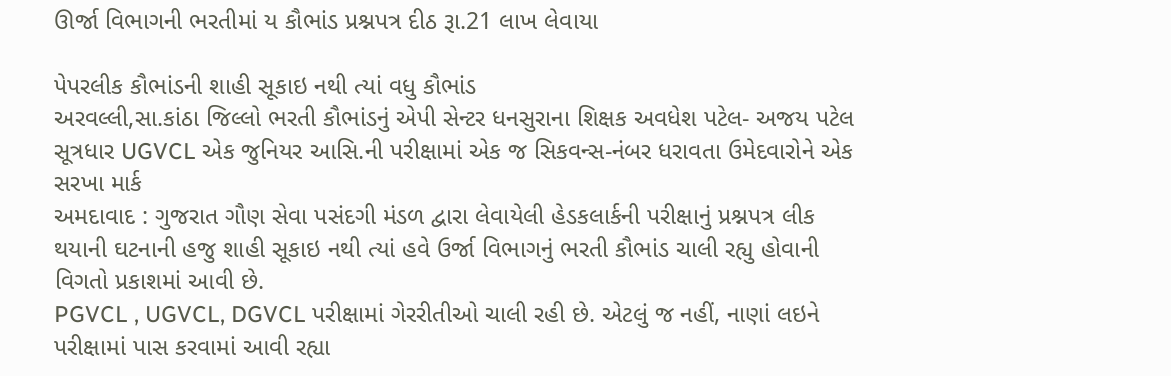ઊર્જા વિભાગની ભરતીમાં ય કૌભાંડ પ્રશ્નપત્ર દીઠ રૂા.21 લાખ લેવાયા

પેપરલીક કૌભાંડની શાહી સૂકાઇ નથી ત્યાં વધુ કૌભાંડ
અરવલ્લી,સા.કાંઠા જિલ્લો ભરતી કૌભાંડનું એપી સેન્ટર ધનસુરાના શિક્ષક અવધેશ પટેલ- અજય પટેલ સૂત્રધાર UGVCL એક જુનિયર આસિ.ની પરીક્ષામાં એક જ સિકવન્સ-નંબર ધરાવતા ઉમેદવારોને એક સરખા માર્ક
અમદાવાદ : ગુજરાત ગૌણ સેવા પસંદગી મંડળ દ્વારા લેવાયેલી હેડકલાર્કની પરીક્ષાનું પ્રશ્નપત્ર લીક થયાની ઘટનાની હજુ શાહી સૂકાઇ નથી ત્યાં હવે ઉર્જા વિભાગનું ભરતી કૌભાંડ ચાલી રહ્યુ હોવાની વિગતો પ્રકાશમાં આવી છે.
PGVCL , UGVCL, DGVCL પરીક્ષામાં ગેરરીતીઓ ચાલી રહી છે. એટલું જ નહીં, નાણાં લઇને પરીક્ષામાં પાસ કરવામાં આવી રહ્યા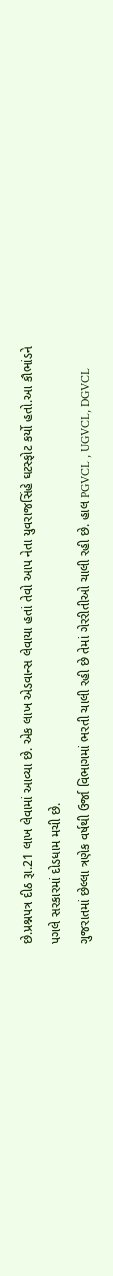છે.પ્રશ્નપત્ર દીઠ રૂા.21 લાખ લેવામાં આવ્યા છે. એક લાખ એડવાન્સ લેવાયા હતાં તેવો આપ નેતા યુવરાજસિંહે ઘટસ્ફોટ કર્યો હતો.આ કૌભાંડને પગલે સરકારમાં દોડધામ મચી છે.
ગુજરાતમાં છેલ્લા ત્રણેક વર્ષથી ઉર્જા વિભાગમાં ભરતી ચાલી રહી છે તેમાં ગેરરીતીઓ ચાલી રહી છે. હાલ PGVCL , UGVCL, DGVCL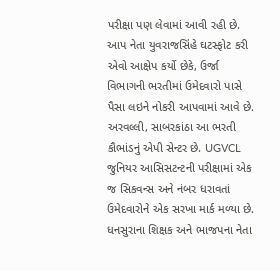પરીક્ષા પણ લેવામાં આવી રહી છે. આપ નેતા યુવરાજસિંહે ઘટસ્ફોટ કરી એવો આક્ષેપ કર્યો છેકે, ઉર્જા વિભાગની ભરતીમાં ઉમેદવારો પાસે પૈસા લઇને નોકરી આપવામાં આવે છે.
અરવલ્લી, સાબરકાંઠા આ ભરતી કૌભાંડનું એપી સેન્ટર છે. UGVCL જુનિયર આસિસટન્ટની પરીક્ષામાં એક જ સિકવન્સ અને નંબર ધરાવતાં ઉમેદવારોને એક સરખા માર્ક મળ્યા છે. ધનસુરાના શિક્ષક અને ભાજપના નેતા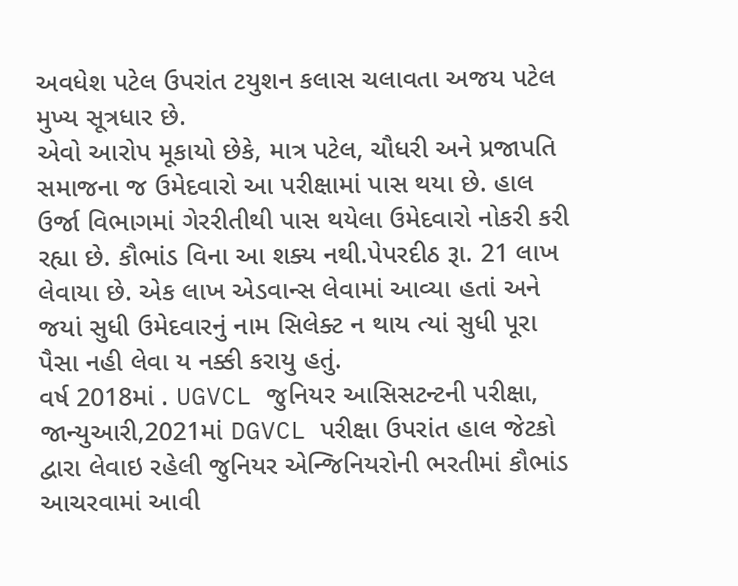અવધેશ પટેલ ઉપરાંત ટયુશન કલાસ ચલાવતા અજય પટેલ મુખ્ય સૂત્રધાર છે.
એવો આરોપ મૂકાયો છેકે, માત્ર પટેલ, ચૌધરી અને પ્રજાપતિ સમાજના જ ઉમેદવારો આ પરીક્ષામાં પાસ થયા છે. હાલ ઉર્જા વિભાગમાં ગેરરીતીથી પાસ થયેલા ઉમેદવારો નોકરી કરી રહ્યા છે. કૌભાંડ વિના આ શક્ય નથી.પેપરદીઠ રૂા. 21 લાખ લેવાયા છે. એક લાખ એડવાન્સ લેવામાં આવ્યા હતાં અને જયાં સુધી ઉમેદવારનું નામ સિલેક્ટ ન થાય ત્યાં સુધી પૂરા પૈસા નહી લેવા ય નક્કી કરાયુ હતું.
વર્ષ 2018માં . UGVCL જુનિયર આસિસટન્ટની પરીક્ષા, જાન્યુઆરી,2021માં DGVCL પરીક્ષા ઉપરાંત હાલ જેટકો દ્વારા લેવાઇ રહેલી જુનિયર એન્જિનિયરોની ભરતીમાં કૌભાંડ આચરવામાં આવી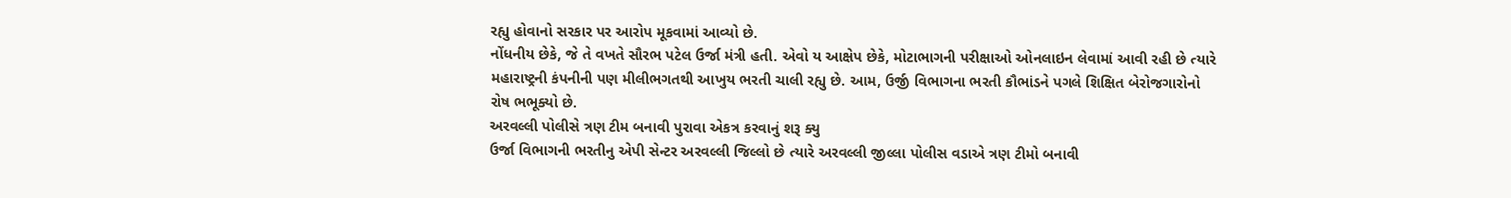રહ્યુ હોવાનો સરકાર પર આરોપ મૂકવામાં આવ્યો છે.
નોંધનીય છેકે, જે તે વખતે સૌરભ પટેલ ઉર્જા મંત્રી હતી. એવો ય આક્ષેપ છેકે, મોટાભાગની પરીક્ષાઓ ઓનલાઇન લેવામાં આવી રહી છે ત્યારે મહારાષ્ટ્રની કંપનીની પણ મીલીભગતથી આખુય ભરતી ચાલી રહ્યુ છે. આમ, ઉર્જી વિભાગના ભરતી કૌભાંડને પગલે શિક્ષિત બેરોજગારોનો રોષ ભભૂક્યો છે.
અરવલ્લી પોલીસે ત્રણ ટીમ બનાવી પુરાવા એકત્ર કરવાનું શરૂ ક્યુ
ઉર્જા વિભાગની ભરતીનુ એપી સેન્ટર અરવલ્લી જિલ્લો છે ત્યારે અરવલ્લી જીલ્લા પોલીસ વડાએ ત્રણ ટીમો બનાવી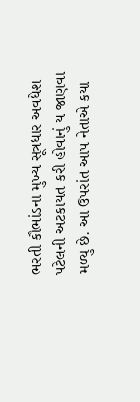ભરતી કૌભાંડના મુખ્ય સૂત્રધાર અવધેશ પટેલની અટકાયત કરી હોવાનું ય જાણવા મળ્યુ છે. આ ઉપરાંત આપ નેતાએ કયા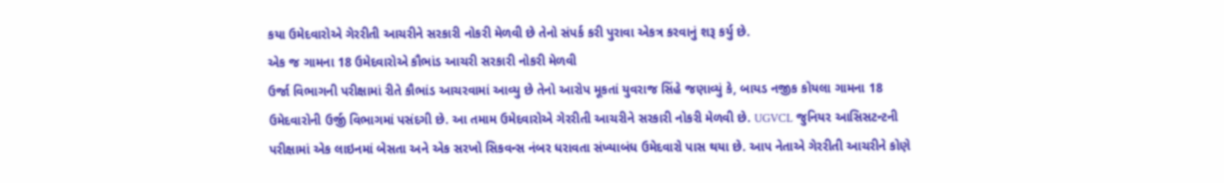કયા ઉમેદવારોએ ગેરરીતી આચરીને સરકારી નોકરી મેળવી છે તેનો સંપર્ક કરી પુરાવા એકત્ર કરવાનું શરૂ કર્યુ છે.
એક જ ગામના 18 ઉમેદવારોએ કૌભાંડ આચરી સરકારી નોકરી મેળવી
ઉર્જા વિભાગની પરીક્ષામાં રીતે કૌભાંડ આચરવામાં આવ્યુ છે તેનો આરોપ મૂકતાં યુવરાજ સિંહે જણાવ્યું કે, બાયડ નજીક કોયલા ગામના 18 ઉમેદવારોની ઉર્જી વિભાગમાં પસંદગી છે. આ તમામ ઉમેદવારોએ ગેરરીતી આચરીને સરકારી નોકરી મેળવી છે. UGVCL જુનિયર આસિસટન્ટની પરીક્ષામાં એક લાઇનમાં બેસતા અને એક સરખો સિકવન્સ નંબર ધરાવતા સંખ્યાબંધ ઉમેદવારો પાસ થયા છે. આપ નેતાએ ગેરરીતી આચરીને કોણે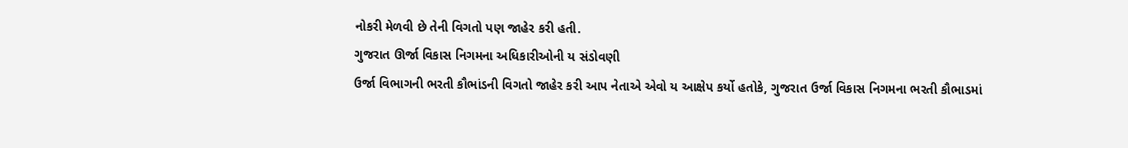નોકરી મેળવી છે તેની વિગતો પણ જાહેર કરી હતી.
ગુજરાત ઊર્જા વિકાસ નિગમના અધિકારીઓની ય સંડોવણી
ઉર્જા વિભાગની ભરતી કૌભાંડની વિગતો જાહેર કરી આપ નેતાએ એવો ય આક્ષેપ કર્યો હતોકે, ગુજરાત ઉર્જા વિકાસ નિગમના ભરતી કૌભાડમાં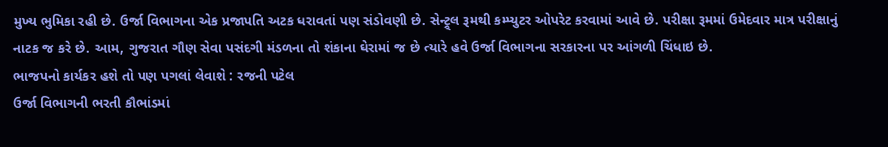મુખ્ય ભુમિકા રહી છે. ઉર્જા વિભાગના એક પ્રજાપતિ અટક ધરાવતાં પણ સંડોવણી છે. સેન્ટ્ર્લ રૂમથી કમ્પ્યુટર ઓપરેટ કરવામાં આવે છે. પરીક્ષા રૂમમાં ઉમેદવાર માત્ર પરીક્ષાનું નાટક જ કરે છે. આમ, ગુજરાત ગૌણ સેવા પસંદગી મંડળના તો શંકાના ઘેરામાં જ છે ત્યારે હવે ઉર્જા વિભાગના સરકારના પર આંગળી ચિંધાઇ છે.
ભાજપનો કાર્યકર હશે તો પણ પગલાં લેવાશે : રજની પટેલ
ઉર્જા વિભાગની ભરતી કૌભાંડમાં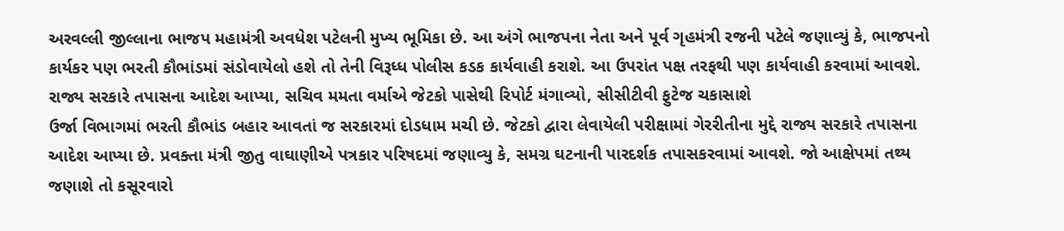અરવલ્લી જીલ્લાના ભાજપ મહામંત્રી અવધેશ પટેલની મુખ્ય ભૂમિકા છે. આ અંગે ભાજપના નેતા અને પૂર્વ ગૃહમંત્રી રજની પટેલે જણાવ્યું કે, ભાજપનો કાર્યકર પણ ભરતી કૌભાંડમાં સંડોવાયેલો હશે તો તેની વિરૂધ્ધ પોલીસ કડક કાર્યવાહી કરાશે. આ ઉપરાંત પક્ષ તરફથી પણ કાર્યવાહી કરવામાં આવશે.
રાજ્ય સરકારે તપાસના આદેશ આપ્યા, સચિવ મમતા વર્માએ જેટકો પાસેથી રિપોર્ટ મંગાવ્યો, સીસીટીવી ફુટેજ ચકાસાશે
ઉર્જા વિભાગમાં ભરતી કૌભાંડ બહાર આવતાં જ સરકારમાં દોડધામ મચી છે. જેટકો દ્વારા લેવાયેલી પરીક્ષામાં ગેરરીતીના મુદ્દે રાજ્ય સરકારે તપાસના આદેશ આપ્યા છે. પ્રવક્તા મંત્રી જીતુ વાઘાણીએ પત્રકાર પરિષદમાં જણાવ્યુ કે, સમગ્ર ઘટનાની પારદર્શક તપાસકરવામાં આવશે. જો આક્ષેપમાં તથ્ય જણાશે તો કસૂરવારો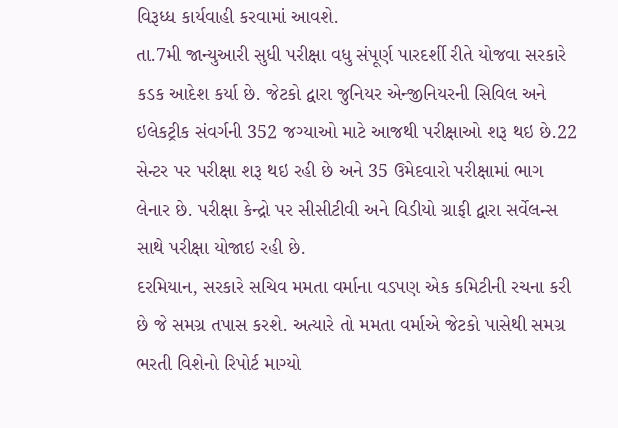વિરૂધ્ધ કાર્યવાહી કરવામાં આવશે.
તા.7મી જાન્યુઆરી સુધી પરીક્ષા વધુ સંપૂર્ણ પારદર્શી રીતે યોજવા સરકારે કડક આદેશ કર્યા છે. જેટકો દ્વારા જુનિયર એન્જીનિયરની સિવિલ અને ઇલેકટ્રીક સંવર્ગની 352 જગ્યાઓ માટે આજથી પરીક્ષાઓ શરૂ થઇ છે.22 સેન્ટર પર પરીક્ષા શરૂ થઇ રહી છે અને 35 ઉમેદવારો પરીક્ષામાં ભાગ લેનાર છે. પરીક્ષા કેન્દ્રો પર સીસીટીવી અને વિડીયો ગ્રાફી દ્વારા સર્વેલન્સ સાથે પરીક્ષા યોજાઇ રહી છે.
દરમિયાન, સરકારે સચિવ મમતા વર્માના વડપણ એક કમિટીની રચના કરી છે જે સમગ્ર તપાસ કરશે. અત્યારે તો મમતા વર્માએ જેટકો પાસેથી સમગ્ર ભરતી વિશેનો રિપોર્ટ માગ્યો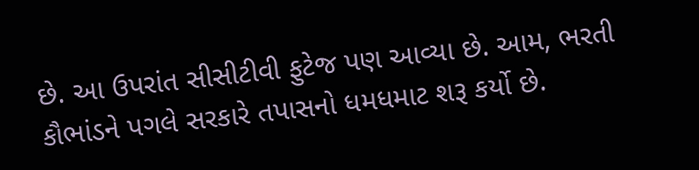છે. આ ઉપરાંત સીસીટીવી ફુટેજ પણ આવ્યા છે. આમ, ભરતી કૌભાંડને પગલે સરકારે તપાસનો ધમધમાટ શરૂ કર્યો છે.